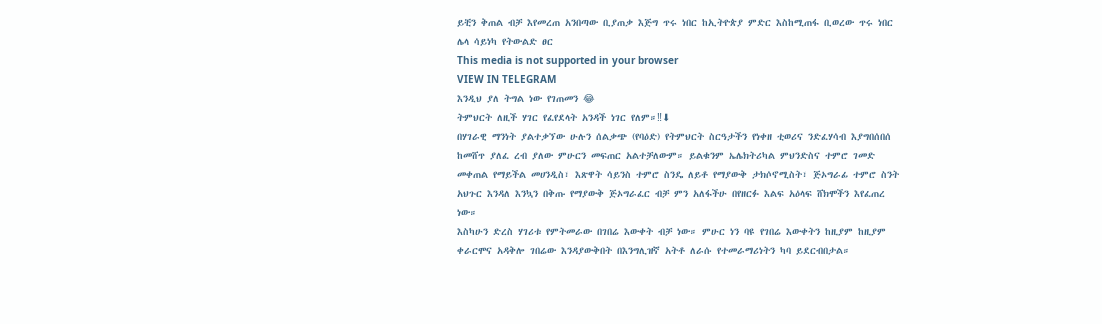ይቺን ቅጠል ብቻ እየመረጠ አንበጣው ቢያጠቃ እጅግ ጥሩ ነበር ከኢትዮጵያ ምድር እስከሚጠፋ ቢወረው ጥሩ ነበር ሌላ ሳይነካ የትውልድ ፀር
This media is not supported in your browser
VIEW IN TELEGRAM
እንዲህ ያለ ትግል ነው የገጠመን 😂
ትምህርት ለዚች ሃገር የፈየደላት አንዳች ነገር የለም።‼⬇
በሃገራዊ ማንነት ያልተቃኘው ሁሉን ሰልቃጭ (የባዕድ) የትምህርት ስርዓታችን የነቀዘ ቲወሪና ንድፈሃሳብ እያግበሰበሰ ከመሸጥ ያለፈ ረብ ያለው ምሁርን መፍጠር አልተቻለውም። ይልቁንም ኤሌክትሪካል ምህንድስና ተምሮ ገመድ መቀጠል የማይችል መሀንዲስ፣ እጽዋት ሳይንስ ተምሮ ስንዴ ለይቶ የማያውቅ ታክሶኖሚስት፣ ጅኦግራፊ ተምሮ ስንት አህጉር እንዳለ እንኳን በቅጡ የማያውቅ ጅኦግራፈር ብቻ ምን አለፋችሁ በየዘርፉ እልፍ አዕላፍ ሸክሞችን እየፈጠረ ነው።
እስካሁን ድረስ ሃገሪቱ የምትመራው በገበሬ እውቀት ብቻ ነው። ምሁር ነን ባዩ የገበሬ እውቀትን ከዚያም ከዚያም ቀራርሞና አዳቅሎ ገበሬው እንዳያውቅበት በእንግሊዝኛ አትቶ ለራሱ የተመራማሪነትን ካባ ይደርብበታል።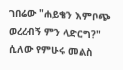ገበሬው "ሐይቄን እምቦጭ ወረረብኝ ምን ላድርግ?" ሲለው የምሁሩ መልስ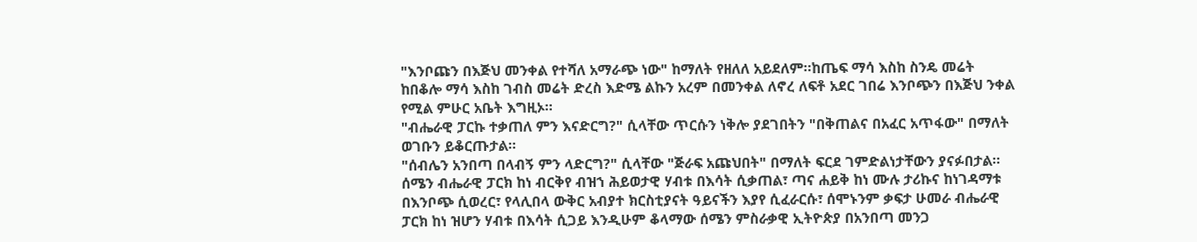"እንቦጩን በእጅህ መንቀል የተሻለ አማራጭ ነው" ከማለት የዘለለ አይደለም።ከጤፍ ማሳ እስከ ስንዴ መሬት ከበቆሎ ማሳ እስከ ገብስ መሬት ድረስ እድሜ ልኩን አረም በመንቀል ለኖረ ለፍቶ አደር ገበሬ እንቦጭን በእጅህ ንቀል የሚል ምሁር አቤት እግዚኦ።
"ብሔራዊ ፓርኩ ተቃጠለ ምን እናድርግ?" ሲላቸው ጥርሱን ነቅሎ ያደገበትን "በቅጠልና በአፈር አጥፋው" በማለት ወገቡን ይቆርጡታል።
"ሰብሌን አንበጣ በላብኝ ምን ላድርግ?" ሲላቸው "ጅራፍ አጩህበት" በማለት ፍርደ ገምድልነታቸውን ያናፉበታል።
ሰሜን ብሔራዊ ፓርክ ከነ ብርቅየ ብዝኀ ሕይወታዊ ሃብቱ በእሳት ሲቃጠል፣ ጣና ሐይቅ ከነ ሙሉ ታሪኩና ከነገዳማቱ በእንቦጭ ሲወረር፣ የላሊበላ ውቅር አብያተ ክርስቲያናት ዓይናችን እያየ ሲፈራርሱ፣ ሰሞኑንም ቃፍታ ሁመራ ብሔራዊ ፓርክ ከነ ዝሆን ሃብቱ በእሳት ሲጋይ እንዲሁም ቆላማው ሰሜን ምስራቃዊ ኢትዮጵያ በአንበጣ መንጋ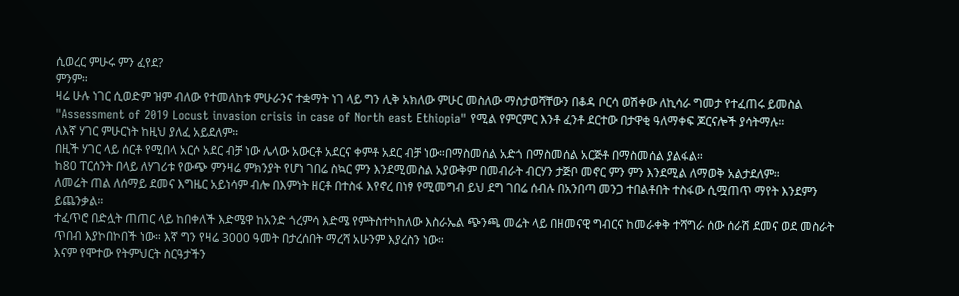ሲወረር ምሁሩ ምን ፈየደ?
ምንም።
ዛሬ ሁሉ ነገር ሲወድም ዝም ብለው የተመለከቱ ምሁራንና ተቋማት ነገ ላይ ግን ሊቅ አክለው ምሁር መስለው ማስታወሻቸውን በቆዳ ቦርሳ ወሽቀው ለኪሳራ ግመታ የተፈጠሩ ይመስል
"Assessment of 2019 Locust invasion crisis in case of North east Ethiopia" የሚል የምርምር እንቶ ፈንቶ ደርተው በታዋቂ ዓለማቀፍ ጆርናሎች ያሳትማሉ።
ለእኛ ሃገር ምሁርነት ከዚህ ያለፈ አይደለም።
በዚች ሃገር ላይ ሰርቶ የሚበላ አርሶ አደር ብቻ ነው ሌላው አውርቶ አደርና ቀምቶ አደር ብቻ ነው።በማስመሰል አድጎ በማስመሰል አርጅቶ በማስመሰል ያልፋል።
ከ80 ፐርሰንት በላይ ለሃገሪቱ የውጭ ምንዛሬ ምክንያት የሆነ ገበሬ ስኳር ምን እንደሚመስል አያውቅም በመብራት ብርሃን ታጅቦ መኖር ምን ምን እንደሚል ለማወቅ አልታደለም።
ለመሬት ጠል ለሰማይ ደመና እግዜር አይነሳም ብሎ በእምነት ዘርቶ በተስፋ እየኖረ በነፃ የሚመግብ ይህ ደግ ገበሬ ሰብሉ በአንበጣ መንጋ ተበልቶበት ተስፋው ሲሟጠጥ ማየት እንደምን ይጨንቃል።
ተፈጥሮ በድሏት ጠጠር ላይ ከበቀለች እድሜዋ ከአንድ ጎረምሳ እድሜ የምትስተካከለው እስራኤል ጭንጫ መሬት ላይ በዘመናዊ ግብርና ከመራቀቅ ተሻግራ ሰው ሰራሽ ደመና ወደ መስራት ጥበብ እያኮበኮበች ነው። እኛ ግን የዛሬ 3000 ዓመት በታረሰበት ማረሻ አሁንም እያረስን ነው።
እናም የሞተው የትምህርት ስርዓታችን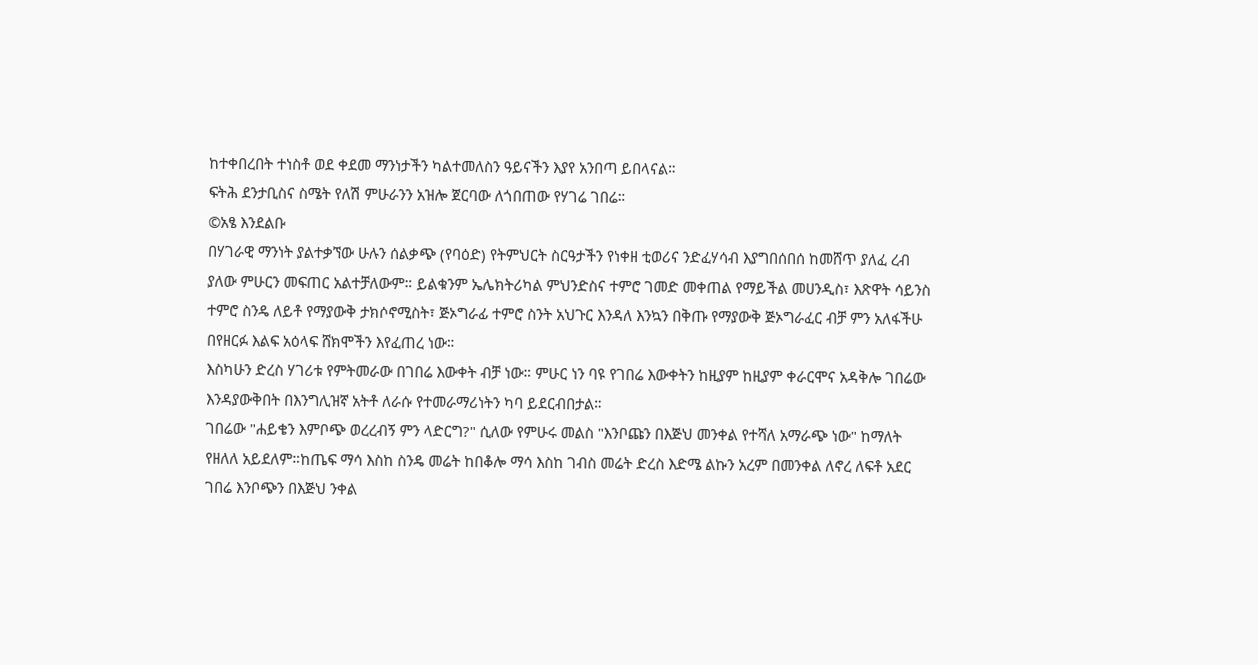ከተቀበረበት ተነስቶ ወደ ቀደመ ማንነታችን ካልተመለስን ዓይናችን እያየ አንበጣ ይበላናል።
ፍትሕ ደንታቢስና ስሜት የለሽ ምሁራንን አዝሎ ጀርባው ለጎበጠው የሃገሬ ገበሬ።
©አፄ እንደልቡ
በሃገራዊ ማንነት ያልተቃኘው ሁሉን ሰልቃጭ (የባዕድ) የትምህርት ስርዓታችን የነቀዘ ቲወሪና ንድፈሃሳብ እያግበሰበሰ ከመሸጥ ያለፈ ረብ ያለው ምሁርን መፍጠር አልተቻለውም። ይልቁንም ኤሌክትሪካል ምህንድስና ተምሮ ገመድ መቀጠል የማይችል መሀንዲስ፣ እጽዋት ሳይንስ ተምሮ ስንዴ ለይቶ የማያውቅ ታክሶኖሚስት፣ ጅኦግራፊ ተምሮ ስንት አህጉር እንዳለ እንኳን በቅጡ የማያውቅ ጅኦግራፈር ብቻ ምን አለፋችሁ በየዘርፉ እልፍ አዕላፍ ሸክሞችን እየፈጠረ ነው።
እስካሁን ድረስ ሃገሪቱ የምትመራው በገበሬ እውቀት ብቻ ነው። ምሁር ነን ባዩ የገበሬ እውቀትን ከዚያም ከዚያም ቀራርሞና አዳቅሎ ገበሬው እንዳያውቅበት በእንግሊዝኛ አትቶ ለራሱ የተመራማሪነትን ካባ ይደርብበታል።
ገበሬው "ሐይቄን እምቦጭ ወረረብኝ ምን ላድርግ?" ሲለው የምሁሩ መልስ "እንቦጩን በእጅህ መንቀል የተሻለ አማራጭ ነው" ከማለት የዘለለ አይደለም።ከጤፍ ማሳ እስከ ስንዴ መሬት ከበቆሎ ማሳ እስከ ገብስ መሬት ድረስ እድሜ ልኩን አረም በመንቀል ለኖረ ለፍቶ አደር ገበሬ እንቦጭን በእጅህ ንቀል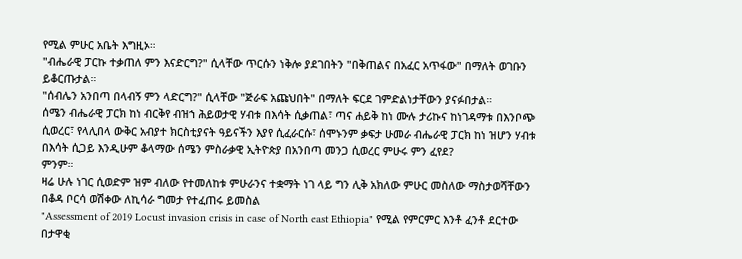የሚል ምሁር አቤት እግዚኦ።
"ብሔራዊ ፓርኩ ተቃጠለ ምን እናድርግ?" ሲላቸው ጥርሱን ነቅሎ ያደገበትን "በቅጠልና በአፈር አጥፋው" በማለት ወገቡን ይቆርጡታል።
"ሰብሌን አንበጣ በላብኝ ምን ላድርግ?" ሲላቸው "ጅራፍ አጩህበት" በማለት ፍርደ ገምድልነታቸውን ያናፉበታል።
ሰሜን ብሔራዊ ፓርክ ከነ ብርቅየ ብዝኀ ሕይወታዊ ሃብቱ በእሳት ሲቃጠል፣ ጣና ሐይቅ ከነ ሙሉ ታሪኩና ከነገዳማቱ በእንቦጭ ሲወረር፣ የላሊበላ ውቅር አብያተ ክርስቲያናት ዓይናችን እያየ ሲፈራርሱ፣ ሰሞኑንም ቃፍታ ሁመራ ብሔራዊ ፓርክ ከነ ዝሆን ሃብቱ በእሳት ሲጋይ እንዲሁም ቆላማው ሰሜን ምስራቃዊ ኢትዮጵያ በአንበጣ መንጋ ሲወረር ምሁሩ ምን ፈየደ?
ምንም።
ዛሬ ሁሉ ነገር ሲወድም ዝም ብለው የተመለከቱ ምሁራንና ተቋማት ነገ ላይ ግን ሊቅ አክለው ምሁር መስለው ማስታወሻቸውን በቆዳ ቦርሳ ወሽቀው ለኪሳራ ግመታ የተፈጠሩ ይመስል
"Assessment of 2019 Locust invasion crisis in case of North east Ethiopia" የሚል የምርምር እንቶ ፈንቶ ደርተው በታዋቂ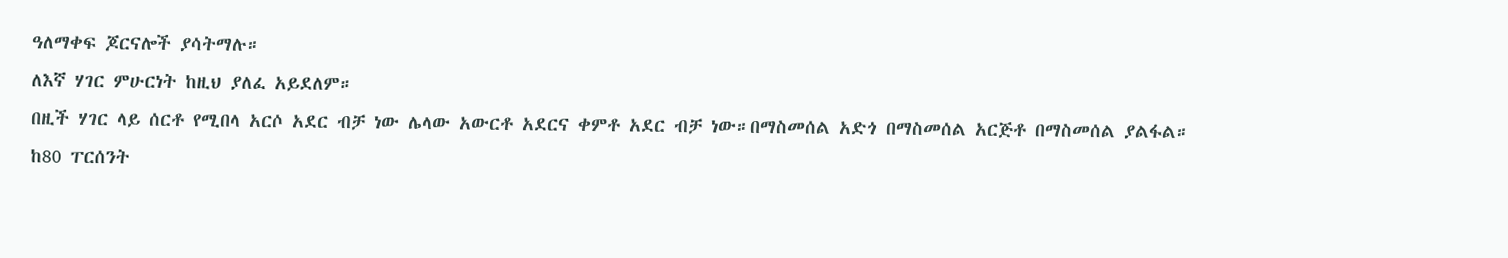ዓለማቀፍ ጆርናሎች ያሳትማሉ።
ለእኛ ሃገር ምሁርነት ከዚህ ያለፈ አይደለም።
በዚች ሃገር ላይ ሰርቶ የሚበላ አርሶ አደር ብቻ ነው ሌላው አውርቶ አደርና ቀምቶ አደር ብቻ ነው።በማስመሰል አድጎ በማስመሰል አርጅቶ በማስመሰል ያልፋል።
ከ80 ፐርሰንት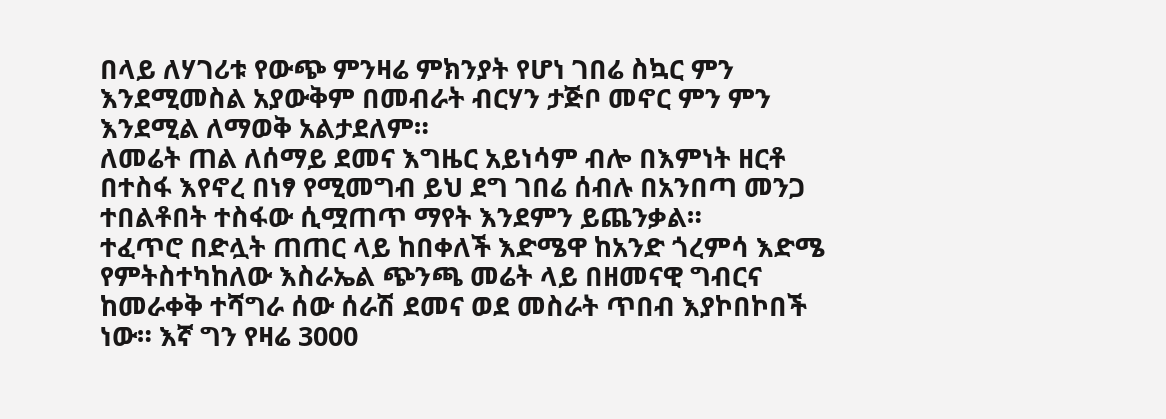በላይ ለሃገሪቱ የውጭ ምንዛሬ ምክንያት የሆነ ገበሬ ስኳር ምን እንደሚመስል አያውቅም በመብራት ብርሃን ታጅቦ መኖር ምን ምን እንደሚል ለማወቅ አልታደለም።
ለመሬት ጠል ለሰማይ ደመና እግዜር አይነሳም ብሎ በእምነት ዘርቶ በተስፋ እየኖረ በነፃ የሚመግብ ይህ ደግ ገበሬ ሰብሉ በአንበጣ መንጋ ተበልቶበት ተስፋው ሲሟጠጥ ማየት እንደምን ይጨንቃል።
ተፈጥሮ በድሏት ጠጠር ላይ ከበቀለች እድሜዋ ከአንድ ጎረምሳ እድሜ የምትስተካከለው እስራኤል ጭንጫ መሬት ላይ በዘመናዊ ግብርና ከመራቀቅ ተሻግራ ሰው ሰራሽ ደመና ወደ መስራት ጥበብ እያኮበኮበች ነው። እኛ ግን የዛሬ 3000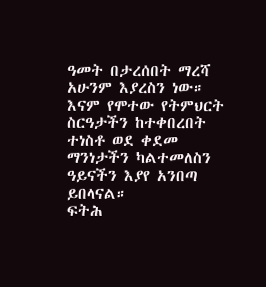ዓመት በታረሰበት ማረሻ አሁንም እያረስን ነው።
እናም የሞተው የትምህርት ስርዓታችን ከተቀበረበት ተነስቶ ወደ ቀደመ ማንነታችን ካልተመለስን ዓይናችን እያየ አንበጣ ይበላናል።
ፍትሕ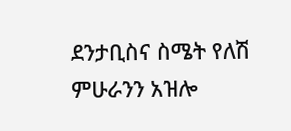ደንታቢስና ስሜት የለሽ ምሁራንን አዝሎ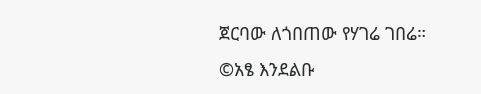ጀርባው ለጎበጠው የሃገሬ ገበሬ።
©አፄ እንደልቡ